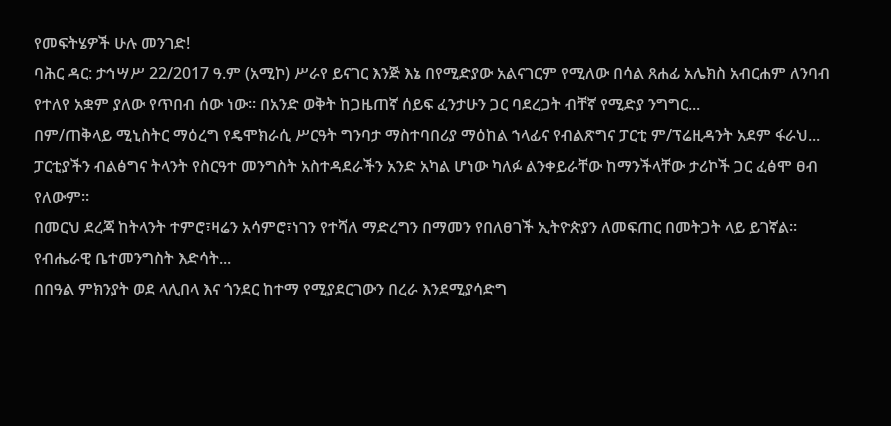የመፍትሄዎች ሁሉ መንገድ!
ባሕር ዳር: ታኅሣሥ 22/2017 ዓ.ም (አሚኮ) ሥራየ ይናገር እንጅ እኔ በየሚድያው አልናገርም የሚለው በሳል ጸሐፊ አሌክስ አብርሐም ለንባብ የተለየ አቋም ያለው የጥበብ ሰው ነው። በአንድ ወቅት ከጋዜጠኛ ሰይፍ ፈንታሁን ጋር ባደረጋት ብቸኛ የሚድያ ንግግር...
በም/ጠቅላይ ሚኒስትር ማዕረግ የዴሞክራሲ ሥርዓት ግንባታ ማስተባበሪያ ማዕከል ኀላፊና የብልጽግና ፓርቲ ም/ፕሬዚዳንት አደም ፋራህ...
ፓርቲያችን ብልፅግና ትላንት የስርዓተ መንግስት አስተዳደራችን አንድ አካል ሆነው ካለፉ ልንቀይራቸው ከማንችላቸው ታሪኮች ጋር ፈፅሞ ፀብ የለውም።
በመርህ ደረጃ ከትላንት ተምሮ፣ዛሬን አሳምሮ፣ነገን የተሻለ ማድረግን በማመን የበለፀገች ኢትዮጵያን ለመፍጠር በመትጋት ላይ ይገኛል።
የብሔራዊ ቤተመንግስት እድሳት...
በበዓል ምክንያት ወደ ላሊበላ እና ጎንደር ከተማ የሚያደርገውን በረራ እንደሚያሳድግ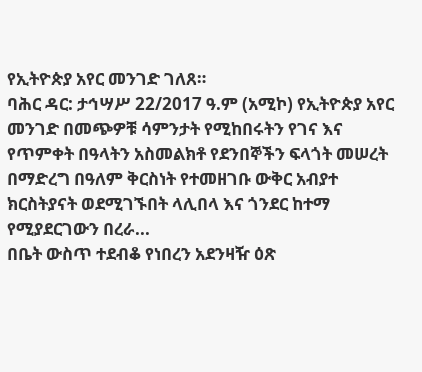የኢትዮጵያ አየር መንገድ ገለጸ።
ባሕር ዳር: ታኅሣሥ 22/2017 ዓ.ም (አሚኮ) የኢትዮጵያ አየር መንገድ በመጭዎቹ ሳምንታት የሚከበሩትን የገና እና የጥምቀት በዓላትን አስመልክቶ የደንበኞችን ፍላጎት መሠረት በማድረግ በዓለም ቅርስነት የተመዘገቡ ውቅር አብያተ ክርስትያናት ወደሚገኙበት ላሊበላ እና ጎንደር ከተማ የሚያደርገውን በረራ...
በቤት ውስጥ ተደብቆ የነበረን አደንዛዥ ዕጽ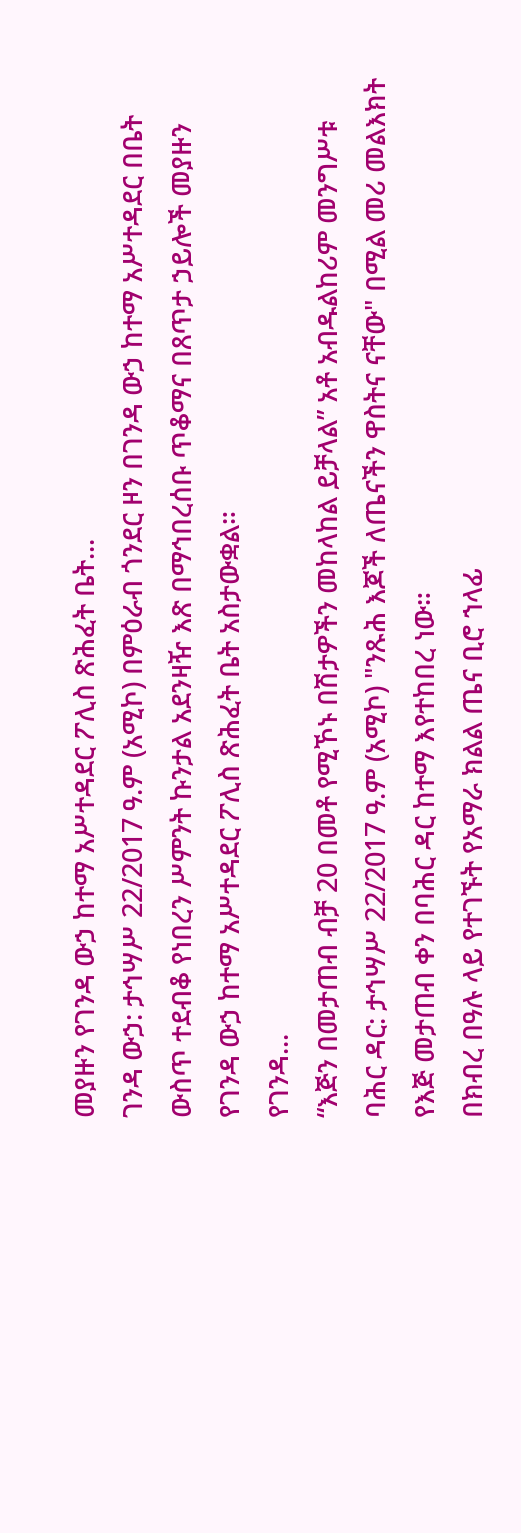መያዙን የገንዳ ውኃ ከተማ አሥተዳደር ፖሊስ ጽሕፈት ቤት...
ገንዳ ውኃ: ታኅሣሥ 22/2017 ዓ.ም (አሚኮ) በምዕራብ ጎንደር ዞን በገንዳ ውኃ ከተማ አሥተዳደር በቤት ውስጥ ተደብቆ የነበረን ሥምንት ኩንታል አደንዛዥ እጽ በማኅበረሰቡ ጥቆማና በጸጥታ ኃይሎች መያዙን የገንዳ ውኃ ከተማ አሥተዳደር ፖሊስ ጽሕፈት ቤት አስታውቋል።
የገንዳ...
“እጅን በመታጠብ ብቻ 20 በመቶ የሚኾኑ በሽታዎችን መከላከል ይቻላል” አቶ አብዱልከሪም መንግሥቱ
ባሕር ዳር: ታኅሣሥ 22/2017 ዓ.ም (አሚኮ) "ንጹሕ እጆች ለጤናችን ዋስትና ናቸው" በሚል መሪ መልእክት የእጅ መታጠብ ቀን በባሕር ዳር ከተማ እየተከበረ ነው።
በክብረ በዓሉ ላይ የተገኙት የአማራ ክልል ጤና ቢሮ ኀላፊ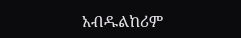አብዱልከሪም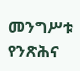መንግሥቱ የንጽሕና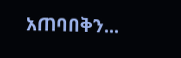አጠባበቅን...